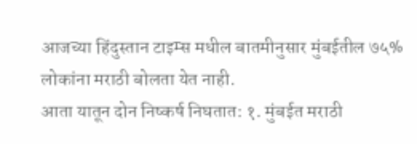आजच्या हिंदुस्तान टाइम्स मधील बातमीनुसार मुंबईतील ७५% लोकांना मराठी बोलता येत नाही.
आता यातून दोन निष्कर्ष निघतात: १. मुंबईत मराठी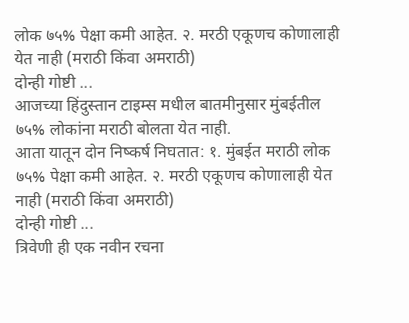लोक ७५% पेक्षा कमी आहेत. २. मरठी एकूणच कोणालाही येत नाही (मराठी किंवा अमराठी)
दोन्ही गोष्टी ...
आजच्या हिंदुस्तान टाइम्स मधील बातमीनुसार मुंबईतील ७५% लोकांना मराठी बोलता येत नाही.
आता यातून दोन निष्कर्ष निघतात: १. मुंबईत मराठी लोक ७५% पेक्षा कमी आहेत. २. मरठी एकूणच कोणालाही येत नाही (मराठी किंवा अमराठी)
दोन्ही गोष्टी ...
त्रिवेणी ही एक नवीन रचना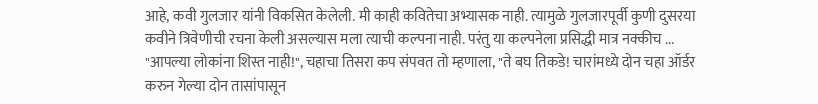आहे, कवी गुलजार यांनी विकसित केलेली. मी काही कवितेचा अभ्यासक नाही. त्यामुळे गुलजारपूर्वी कुणी दुसरया कवीने त्रिवेणीची रचना केली असल्यास मला त्याची कल्पना नाही. परंतु या कल्पनेला प्रसिद्धी मात्र नक्कीच ...
"आपल्या लोकांना शिस्त नाही!", चहाचा तिसरा कप संपवत तो म्हणाला, "ते बघ तिकडे! चारांमध्ये दोन चहा ऑर्डर करुन गेल्या दोन तासांपासून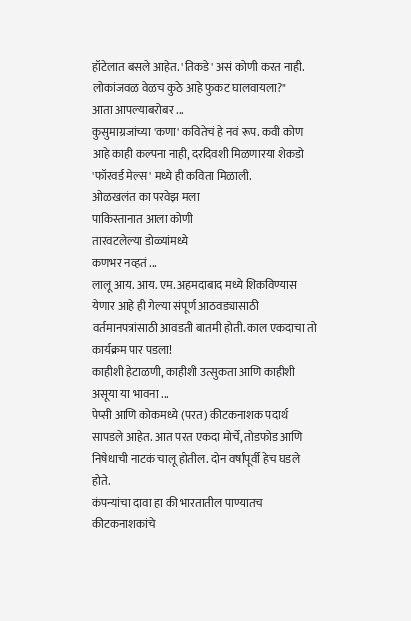हॉटेलात बसले आहेत. 'तिकडे' असं कोणी करत नाही. लोकांजवळ वेळच कुठे आहे फुकट घालवायला?"
आता आपल्याबरोबर ...
कुसुमाग्रजांच्या 'कणा' कवितेचं हे नवं रूप. कवी कोण आहे काही कल्पना नाही, दरदिवशी मिळणारया शेकडो 'फॉरवर्ड मेल्स' मध्ये ही कविता मिळाली.
ओळखलंत का परवेझ मला
पाकिस्तानात आला कोणी
तारवटलेल्या डोळ्यांमध्ये
कणभर नव्हतं ...
लालू आय. आय. एम. अहमदाबाद मध्ये शिकविण्यास येणार आहे ही गेल्या संपूर्ण आठवड्यासाठी वर्तमानपत्रांसाठी आवडती बातमी होती. काल एकदाचा तो कार्यक्रम पार पडला!
काहीशी हेटाळणी, काहीशी उत्सुकता आणि काहीशी असूया या भावना ...
पेप्सी आणि कोकमध्ये (परत) कीटकनाशक पदार्थ सापडले आहेत. आत परत एकदा मोर्चे, तोडफोड आणि निषेधाची नाटकं चालू होतील. दोन वर्षांपूर्वी हेच घडले होते.
कंपन्यांचा दावा हा की भारतातील पाण्यातच कीटकनाशकांचे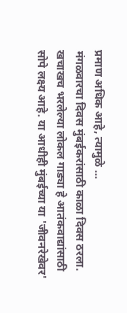प्रमाण अधिक आहे, त्यामुळे ...
मंगळवारचा दिवस मुंबईकरांसाठी काळा दिवस ठरला. खचाखच भरलेल्या लोकल गाड्या हे आतंकवाद्यांसाठी सोपे लक्ष्य आहे. या आधीही मुंबईच्या या 'जीवनरेखेवर'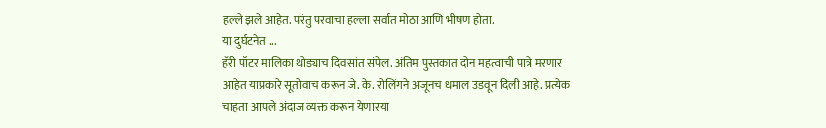हल्ले झले आहेत. परंतु परवाचा हल्ला सर्वात मोठा आणि भीषण होता.
या दुर्घटनेत ...
हॅरी पॉटर मालिका थोड्याच दिवसांत संपेल. अंतिम पुस्तकात दोन महत्वाची पात्रे मरणार आहेत याप्रकारे सूतोवाच करून जे. के. रोलिंगने अजूनच धमाल उडवून दिली आहे. प्रत्येक चाहता आपले अंदाज व्यक्त करून येणारया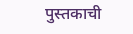पुस्तकाची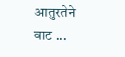आतुरतेने वाट ...